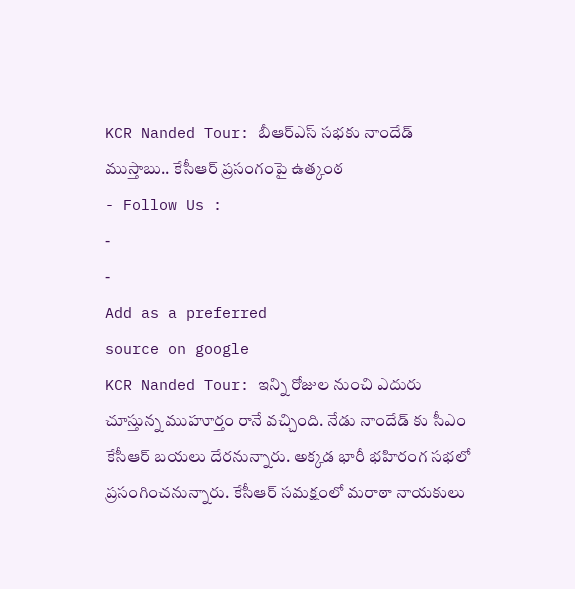KCR Nanded Tour: బీఆర్ఎస్ సభకు నాందేడ్ ముస్తాబు.. కేసీఆర్ ప్రసంగంపై ఉత్కంఠ
- Follow Us :
-
-
Add as a preferred
source on google
KCR Nanded Tour: ఇన్ని రోజుల నుంచి ఎదురు చూస్తున్న ముహూర్తం రానే వచ్చింది. నేడు నాందేడ్ కు సీఎం కేసీఆర్ బయలు దేరనున్నారు. అక్కడ భారీ భహిరంగ సభలో ప్రసంగించనున్నారు. కేసీఆర్ సమక్షంలో మరాఠా నాయకులు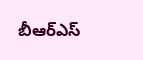బీఆర్ఎస్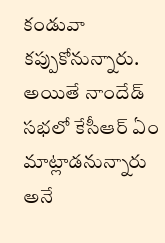కండువా కప్పుకోనున్నారు. అయితే నాందేడ్ సభలో కేసీఆర్ ఏం మాట్లాడనున్నారు అనే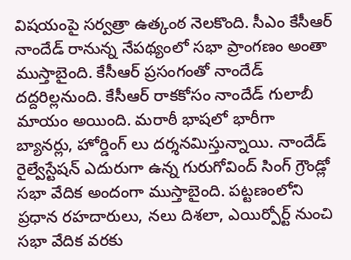విషయంపై సర్వత్రా ఉత్కంఠ నెలకొంది. సీఎం కేసీఆర్ నాందేడ్ రానున్న నేపథ్యంలో సభా ప్రాంగణం అంతా ముస్తాబైంది. కేసీఆర్ ప్రసంగంతో నాందేడ్ దద్దరిల్లనుంది. కేసీఆర్ రాకకోసం నాందేడ్ గులాబీ మాయం అయింది. మరాఠీ భాషలో భారీగా బ్యానర్లు, హోర్డింగ్ లు దర్శనమిస్తున్నాయి. నాందేడ్ రైల్వేస్టేషన్ ఎదురుగా ఉన్న గురుగోవింద్ సింగ్ గ్రౌండ్లో సభా వేదిక అందంగా ముస్తాబైంది. పట్టణంలోని ప్రధాన రహదారులు, నలు దిశలా, ఎయిర్పోర్ట్ నుంచి సభా వేదిక వరకు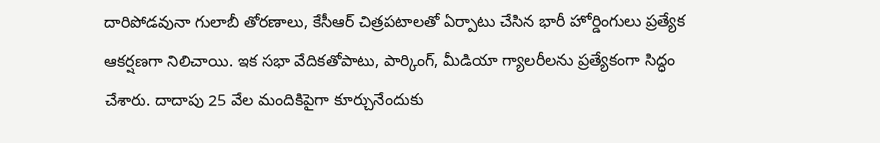దారిపోడవునా గులాబీ తోరణాలు, కేసీఆర్ చిత్రపటాలతో ఏర్పాటు చేసిన భారీ హోర్డింగులు ప్రత్యేక ఆకర్షణగా నిలిచాయి. ఇక సభా వేదికతోపాటు, పార్కింగ్, మీడియా గ్యాలరీలను ప్రత్యేకంగా సిద్ధం చేశారు. దాదాపు 25 వేల మందికిపైగా కూర్చునేందుకు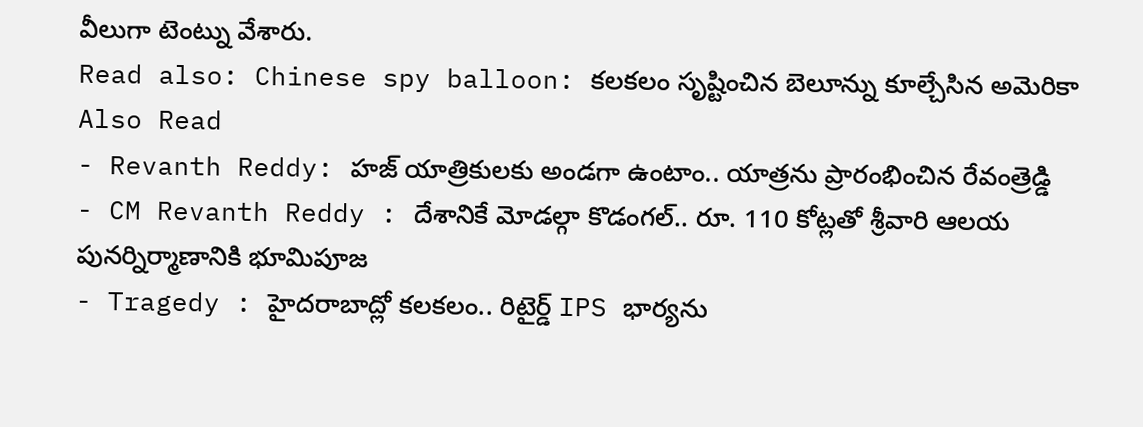వీలుగా టెంట్ను వేశారు.
Read also: Chinese spy balloon: కలకలం సృష్టించిన బెలూన్ను కూల్చేసిన అమెరికా
Also Read
- Revanth Reddy: హజ్ యాత్రికులకు అండగా ఉంటాం.. యాత్రను ప్రారంభించిన రేవంత్రెడ్డి
- CM Revanth Reddy : దేశానికే మోడల్గా కొడంగల్.. రూ. 110 కోట్లతో శ్రీవారి ఆలయ పునర్నిర్మాణానికి భూమిపూజ
- Tragedy : హైదరాబాద్లో కలకలం.. రిటైర్డ్ IPS భార్యను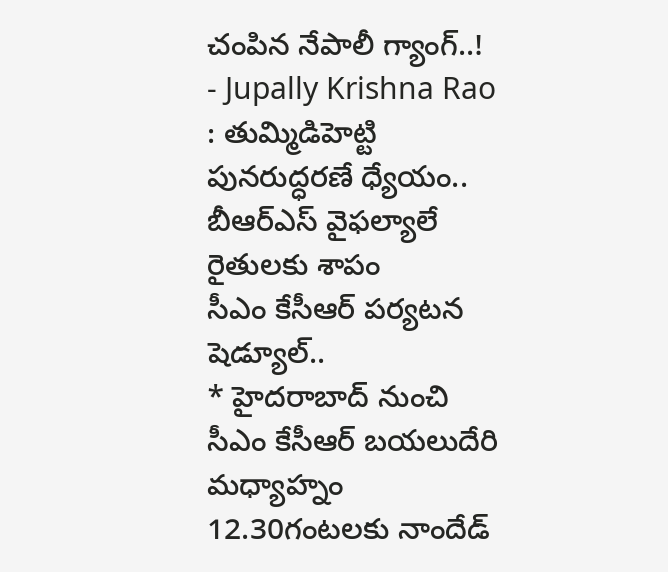చంపిన నేపాలీ గ్యాంగ్..!
- Jupally Krishna Rao : తుమ్మిడిహెట్టి పునరుద్ధరణే ధ్యేయం.. బీఆర్ఎస్ వైఫల్యాలే రైతులకు శాపం
సీఎం కేసీఆర్ పర్యటన షెడ్యూల్..
* హైదరాబాద్ నుంచి సీఎం కేసీఆర్ బయలుదేరి మధ్యాహ్నం 12.30గంటలకు నాందేడ్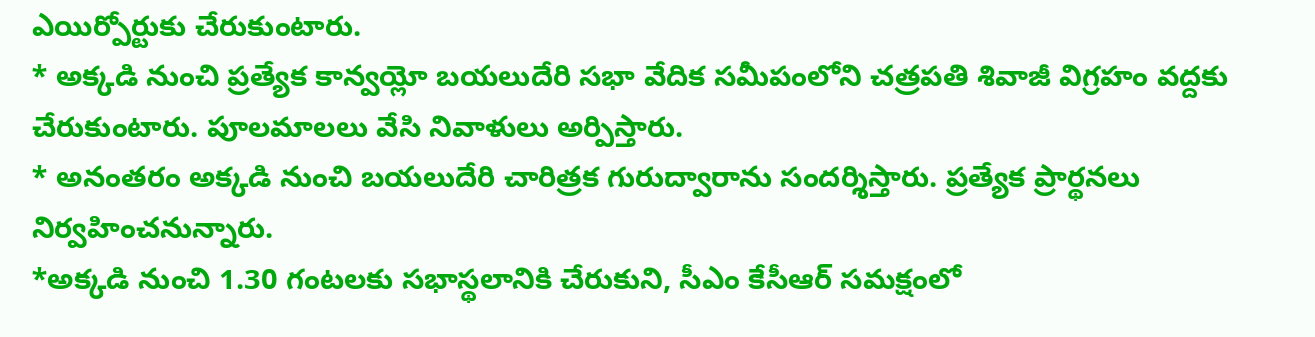ఎయిర్పోర్టుకు చేరుకుంటారు.
* అక్కడి నుంచి ప్రత్యేక కాన్వయ్లో బయలుదేరి సభా వేదిక సమీపంలోని చత్రపతి శివాజీ విగ్రహం వద్దకు చేరుకుంటారు. పూలమాలలు వేసి నివాళులు అర్పిస్తారు.
* అనంతరం అక్కడి నుంచి బయలుదేరి చారిత్రక గురుద్వారాను సందర్శిస్తారు. ప్రత్యేక ప్రార్థనలు నిర్వహించనున్నారు.
*అక్కడి నుంచి 1.30 గంటలకు సభాస్థలానికి చేరుకుని, సీఎం కేసీఆర్ సమక్షంలో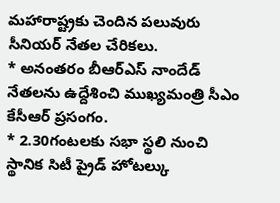మహారాష్ట్రకు చెందిన పలువురు సీనియర్ నేతల చేరికలు.
* అనంతరం బీఆర్ఎస్ నాందేడ్ నేతలను ఉద్దేశించి ముఖ్యమంత్రి సీఎం కేసీఆర్ ప్రసంగం.
* 2.30గంటలకు సభా స్థలి నుంచి స్థానిక సిటీ ప్రైడ్ హోటల్కు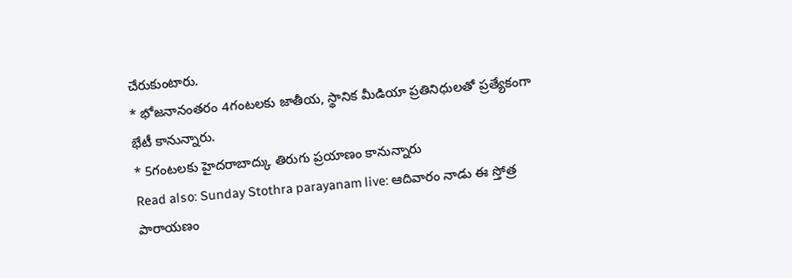చేరుకుంటారు.
* భోజనానంతరం 4గంటలకు జాతీయ, స్థానిక మీడియా ప్రతినిధులతో ప్రత్యేకంగా భేటీ కానున్నారు.
* 5గంటలకు హైదరాబాద్కు తిరుగు ప్రయాణం కానున్నారు
Read also: Sunday Stothra parayanam live: ఆదివారం నాడు ఈ స్తోత్ర పారాయణం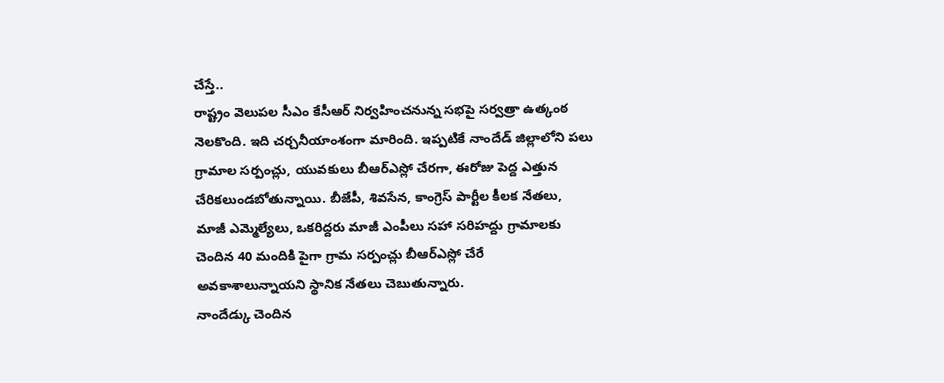చేస్తే..
రాష్ట్రం వెలుపల సీఎం కేసీఆర్ నిర్వహించనున్న సభపై సర్వత్రా ఉత్కంఠ నెలకొంది. ఇది చర్చనీయాంశంగా మారింది. ఇప్పటికే నాందేడ్ జిల్లాలోని పలు గ్రామాల సర్పంచ్లు, యువకులు బీఆర్ఎస్లో చేరగా, ఈరోజు పెద్ద ఎత్తున చేరికలుండబోతున్నాయి. బీజేపీ, శివసేన, కాంగ్రెస్ పార్టీల కీలక నేతలు, మాజీ ఎమ్మెల్యేలు, ఒకరిద్దరు మాజీ ఎంపీలు సహా సరిహద్దు గ్రామాలకు చెందిన 40 మందికి పైగా గ్రామ సర్పంచ్లు బీఆర్ఎస్లో చేరే అవకాశాలున్నాయని స్థానిక నేతలు చెబుతున్నారు.
నాందేడ్కు చెందిన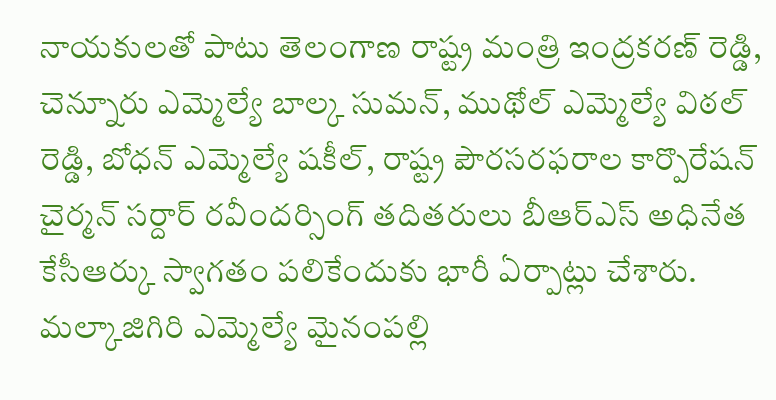నాయకులతో పాటు తెలంగాణ రాష్ట్ర మంత్రి ఇంద్రకరణ్ రెడ్డి, చెన్నూరు ఎమ్మెల్యే బాల్క సుమన్, ముథోల్ ఎమ్మెల్యే విఠల్ రెడ్డి, బోధన్ ఎమ్మెల్యే షకీల్, రాష్ట్ర పౌరసరఫరాల కార్పొరేషన్ చైర్మన్ సర్దార్ రవీందర్సింగ్ తదితరులు బీఆర్ఎస్ అధినేత కేసీఆర్కు స్వాగతం పలికేందుకు భారీ ఏర్పాట్లు చేశారు. మల్కాజిగిరి ఎమ్మెల్యే మైనంపల్లి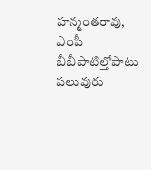హన్మంతరావు, ఎంపీ బీబీపాటిల్తోపాటు పలువురు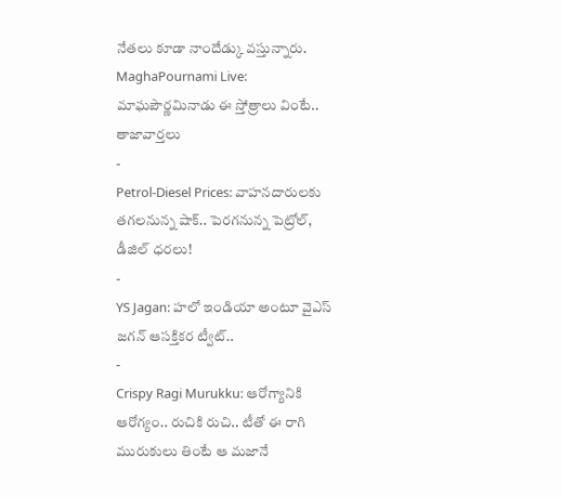నేతలు కూడా నాందేడ్కు వస్తున్నారు.
MaghaPournami Live: మాఘపౌర్ణమినాడు ఈ స్తోత్రాలు వింటే..
తాజావార్తలు
-
Petrol-Diesel Prices: వాహనదారులకు తగలనున్న షాక్.. పెరగనున్న పెట్రోల్, డీజిల్ ధరలు!
-
YS Jagan: హలో ఇండియా అంటూ వైఎస్ జగన్ ఆసక్తికర ట్వీట్..
-
Crispy Ragi Murukku: ఆరోగ్యానికి ఆరోగ్యం.. రుచికి రుచి.. టీతో ఈ రాగి మురుకులు తింటే ఆ మజానే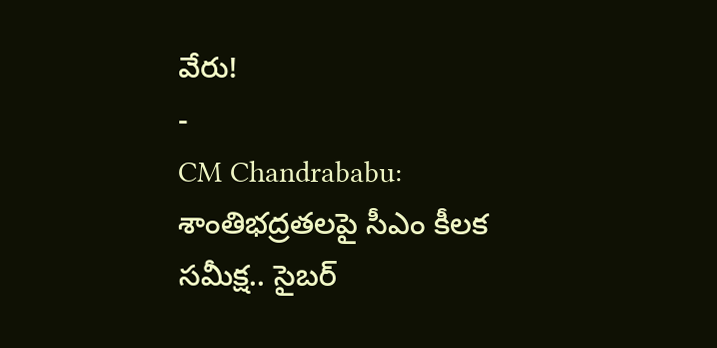వేరు!
-
CM Chandrababu: శాంతిభద్రతలపై సీఎం కీలక సమీక్ష.. సైబర్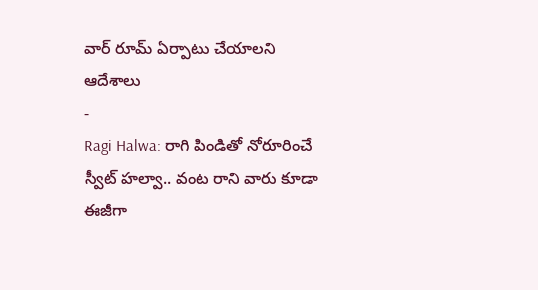వార్ రూమ్ ఏర్పాటు చేయాలని ఆదేశాలు
-
Ragi Halwa: రాగి పిండితో నోరూరించే స్వీట్ హల్వా.. వంట రాని వారు కూడా ఈజీగా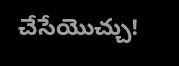చేసేయొచ్చు!